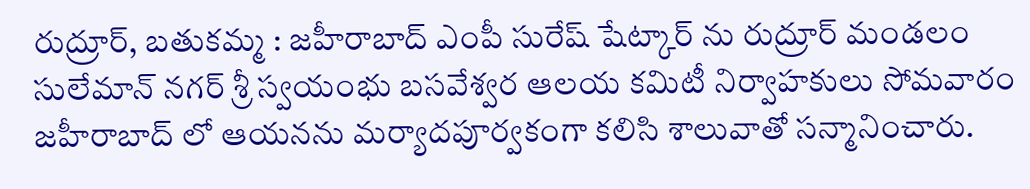రుద్రూర్, బతుకమ్మ : జహీరాబాద్ ఎంపీ సురేష్ షేట్కార్ ను రుద్రూర్ మండలం సులేమాన్ నగర్ శ్రీ స్వయంభు బసవేశ్వర ఆలయ కమిటీ నిర్వాహకులు సోమవారం జహీరాబాద్ లో ఆయనను మర్యాదపూర్వకంగా కలిసి శాలువాతో సన్మానించారు.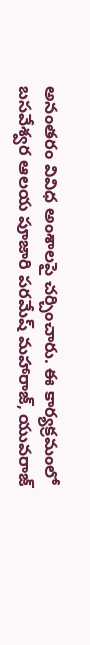అనంతరం వివిధ అంశాలపై చర్చించారు. ఈ కార్యక్రమంలో బసవేశ్వర ఆలయ పూజారి పరమేష్ మహారాజ్, యువరాజ్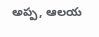అప్ప, ఆలయ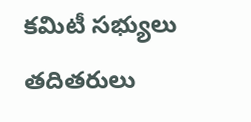కమిటీ సభ్యులు తదితరులు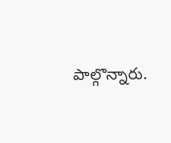పాల్గొన్నారు.